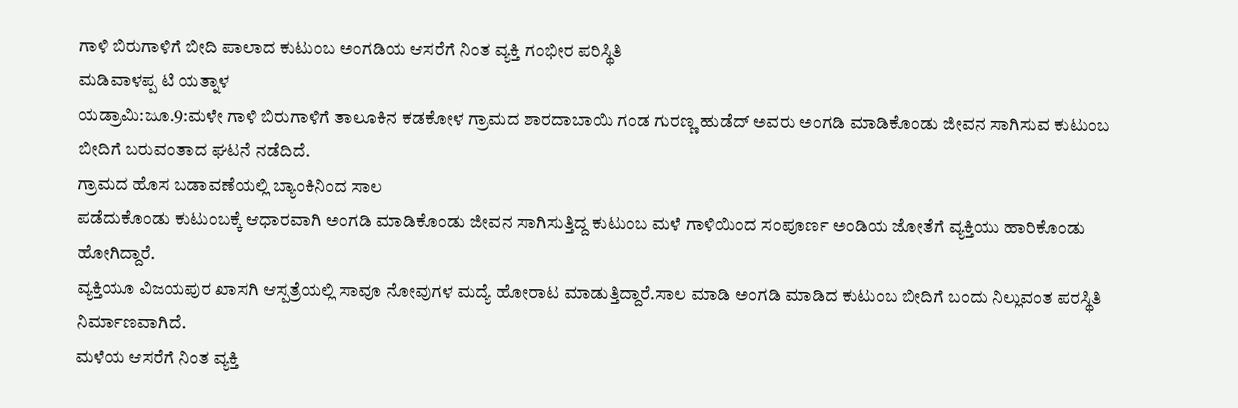ಗಾಳಿ ಬಿರುಗಾಳಿಗೆ ಬೀದಿ ಪಾಲಾದ ಕುಟುಂಬ ಅಂಗಡಿಯ ಆಸರೆಗೆ ನಿಂತ ವ್ಯಕ್ತಿ ಗಂಭೀರ ಪರಿಸ್ಥಿತಿ
ಮಡಿವಾಳಪ್ಪ ಟಿ ಯತ್ನಾಳ
ಯಡ್ರಾಮಿ:ಜೂ.9:ಮಳೇ ಗಾಳಿ ಬಿರುಗಾಳಿಗೆ ತಾಲೂಕಿನ ಕಡಕೋಳ ಗ್ರಾಮದ ಶಾರದಾಬಾಯಿ ಗಂಡ ಗುರಣ್ಣ ಹುಡೆದ್ ಅವರು ಅಂಗಡಿ ಮಾಡಿಕೊಂಡು ಜೀವನ ಸಾಗಿಸುವ ಕುಟುಂಬ ಬೀದಿಗೆ ಬರುವಂತಾದ ಘಟನೆ ನಡೆದಿದೆ.
ಗ್ರಾಮದ ಹೊಸ ಬಡಾವಣೆಯಲ್ಲಿ ಬ್ಯಾಂಕಿನಿಂದ ಸಾಲ
ಪಡೆದುಕೊಂಡು ಕುಟುಂಬಕ್ಕೆ ಆಧಾರವಾಗಿ ಅಂಗಡಿ ಮಾಡಿಕೊಂಡು ಜೀವನ ಸಾಗಿಸುತ್ತಿದ್ದ ಕುಟುಂಬ ಮಳೆ ಗಾಳಿಯಿಂದ ಸಂಪೂರ್ಣ ಅಂಡಿಯ ಜೋತೆಗೆ ವ್ಯಕ್ತಿಯು ಹಾರಿಕೊಂಡು ಹೋಗಿದ್ದಾರೆ.
ವ್ಯಕ್ತಿಯೂ ವಿಜಯಪುರ ಖಾಸಗಿ ಆಸ್ಪತ್ರೆಯಲ್ಲಿ ಸಾವೂ ನೋವುಗಳ ಮದ್ಯೆ ಹೋರಾಟ ಮಾಡುತ್ತಿದ್ದಾರೆ.ಸಾಲ ಮಾಡಿ ಅಂಗಡಿ ಮಾಡಿದ ಕುಟುಂಬ ಬೀದಿಗೆ ಬಂದು ನಿಲ್ಲುವಂತ ಪರಸ್ಥಿತಿ ನಿರ್ಮಾಣವಾಗಿದೆ.
ಮಳೆಯ ಆಸರೆಗೆ ನಿಂತ ವ್ಯಕ್ತಿ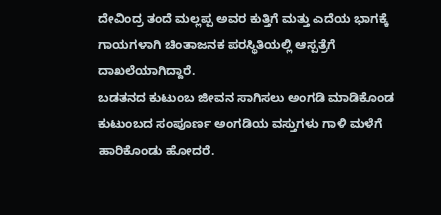ದೇವಿಂದ್ರ ತಂದೆ ಮಲ್ಲಪ್ಪ ಅವರ ಕುತ್ತಿಗೆ ಮತ್ತು ಎದೆಯ ಭಾಗಕ್ಕೆ ಗಾಯಗಳಾಗಿ ಚಿಂತಾಜನಕ ಪರಸ್ಥಿತಿಯಲ್ಲಿ ಆಸ್ಪತ್ರೆಗೆ ದಾಖಲೆಯಾಗಿದ್ದಾರೆ.
ಬಡತನದ ಕುಟುಂಬ ಜೀವನ ಸಾಗಿಸಲು ಅಂಗಡಿ ಮಾಡಿಕೊಂಡ ಕುಟುಂಬದ ಸಂಪೂರ್ಣ ಅಂಗಡಿಯ ವಸ್ತುಗಳು ಗಾಳಿ ಮಳೆಗೆ ಹಾರಿಕೊಂಡು ಹೋದರೆ.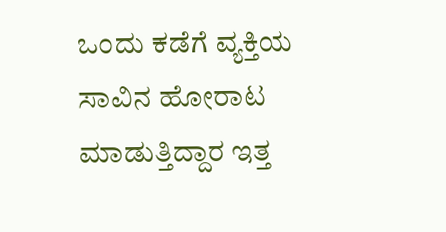ಒಂದು ಕಡೆಗೆ ವ್ಯಕ್ತಿಯ ಸಾವಿನ ಹೋರಾಟ ಮಾಡುತ್ತಿದ್ದಾರ ಇತ್ತ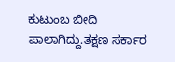ಕುಟುಂಬ ಬೀದಿ ಪಾಲಾಗಿದ್ದು.ತಕ್ಷಣ ಸರ್ಕಾರ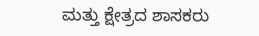ಮತ್ತು ಕ್ಷೇತ್ರದ ಶಾಸಕರು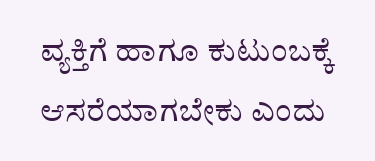ವ್ಯಕ್ತಿಗೆ ಹಾಗೂ ಕುಟುಂಬಕ್ಕೆ ಆಸರೆಯಾಗಬೇಕು ಎಂದು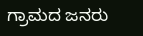ಗ್ರಾಮದ ಜನರು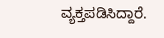ವ್ಯಕ್ತಪಡಿಸಿದ್ದಾರೆ.